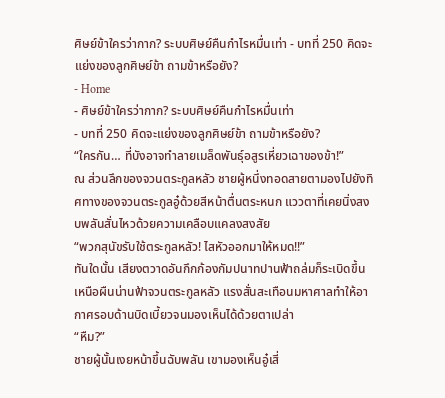ศิษย์ข้าใครว่ากาก? ระบบศิษย์คืนกำไรหมื่นเท่า - บทที่ 250 คิดจะแย่งของลูกศิษย์ข้า ถามข้าหรือยัง?
- Home
- ศิษย์ข้าใครว่ากาก? ระบบศิษย์คืนกำไรหมื่นเท่า
- บทที่ 250 คิดจะแย่งของลูกศิษย์ข้า ถามข้าหรือยัง?
“ใครกัน… ที่บังอาจทำลายเมล็ดพันธุ์อสูรเหี่ยวเฉาของข้า!”
ณ ส่วนลึกของจวนตระกูลหลัว ชายผู้หนึ่งทอดสายตามองไปยังทิศทางของจวนตระกูลอู๋ด้วยสีหน้าตื่นตระหนก แววตาที่เคยนิ่งสงบพลันสั่นไหวด้วยความเคลือบแคลงสงสัย
“พวกสุนัขรับใช้ตระกูลหลัว! ไสหัวออกมาให้หมด!!”
ทันใดนั้น เสียงตวาดอันกึกก้องกัมปนาทปานฟ้าถล่มก็ระเบิดขึ้นเหนือผืนน่านฟ้าจวนตระกูลหลัว แรงสั่นสะเทือนมหาศาลทำให้อากาศรอบด้านบิดเบี้ยวจนมองเห็นได้ด้วยตาเปล่า
“หืม?”
ชายผู้นั้นเงยหน้าขึ้นฉับพลัน เขามองเห็นอู๋เสี่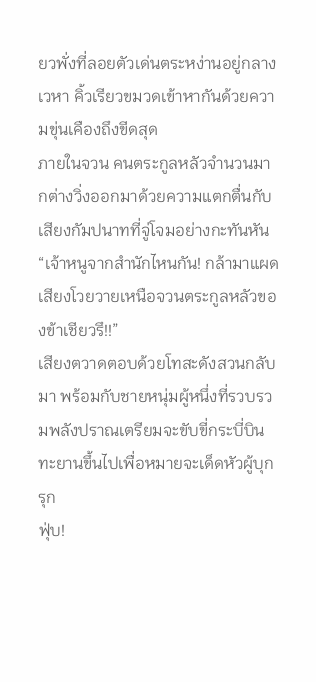ยวพั่งที่ลอยตัวเด่นตระหง่านอยู่กลางเวหา คิ้วเรียวขมวดเข้าหากันด้วยความขุ่นเคืองถึงขีดสุด
ภายในจวน คนตระกูลหลัวจำนวนมากต่างวิ่งออกมาด้วยความแตกตื่นกับเสียงกัมปนาทที่จู่โจมอย่างกะทันหัน
“เจ้าหนูจากสำนักไหนกัน! กล้ามาแผดเสียงโวยวายเหนือจวนตระกูลหลัวของข้าเชียวรึ!!”
เสียงตวาดตอบด้วยโทสะดังสวนกลับมา พร้อมกับชายหนุ่มผู้หนึ่งที่รวบรวมพลังปราณเตรียมจะขับขี่กระบี่บินทะยานขึ้นไปเพื่อหมายจะเด็ดหัวผู้บุกรุก
ฟุ่บ!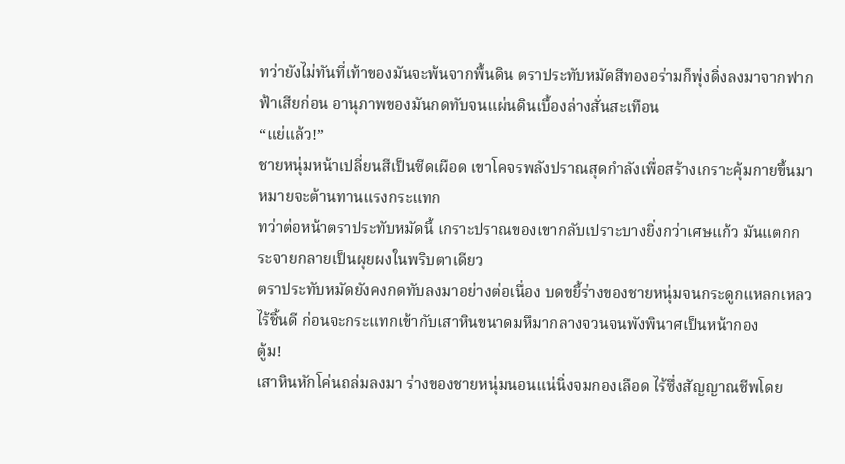ทว่ายังไม่ทันที่เท้าของมันจะพ้นจากพื้นดิน ตราประทับหมัดสีทองอร่ามก็พุ่งดิ่งลงมาจากฟากฟ้าเสียก่อน อานุภาพของมันกดทับจนแผ่นดินเบื้องล่างสั่นสะเทือน
“แย่แล้ว!”
ชายหนุ่มหน้าเปลี่ยนสีเป็นซีดเผือด เขาโคจรพลังปราณสุดกำลังเพื่อสร้างเกราะคุ้มกายขึ้นมาหมายจะต้านทานแรงกระแทก
ทว่าต่อหน้าตราประทับหมัดนี้ เกราะปราณของเขากลับเปราะบางยิ่งกว่าเศษแก้ว มันแตกกระจายกลายเป็นผุยผงในพริบตาเดียว
ตราประทับหมัดยังคงกดทับลงมาอย่างต่อเนื่อง บดขยี้ร่างของชายหนุ่มจนกระดูกแหลกเหลวไร้ชิ้นดี ก่อนจะกระแทกเข้ากับเสาหินขนาดมหึมากลางจวนจนพังพินาศเป็นหน้ากอง
ตู้ม!
เสาหินหักโค่นถล่มลงมา ร่างของชายหนุ่มนอนแน่นิ่งจมกองเลือด ไร้ซึ่งสัญญาณชีพโดย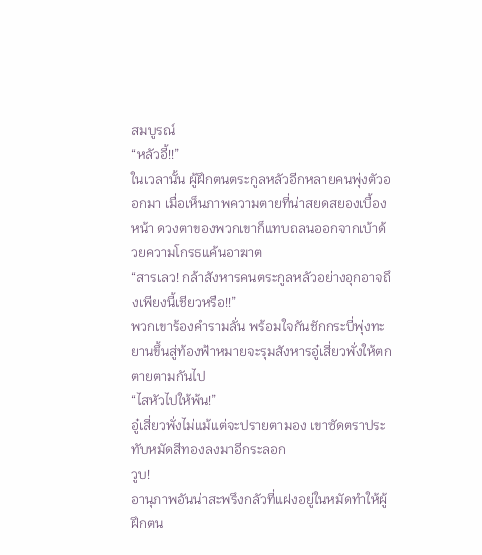สมบูรณ์
“หลัวอี้!!”
ในเวลานั้น ผู้ฝึกตนตระกูลหลัวอีกหลายคนพุ่งตัวออกมา เมื่อเห็นภาพความตายที่น่าสยดสยองเบื้องหน้า ดวงตาของพวกเขาก็แทบถลนออกจากเบ้าด้วยความโกรธแค้นอาฆาต
“สารเลว! กล้าสังหารคนตระกูลหลัวอย่างอุกอาจถึงเพียงนี้เชียวหรือ!!”
พวกเขาร้องคำรามลั่น พร้อมใจกันชักกระบี่พุ่งทะยานขึ้นสู่ท้องฟ้าหมายจะรุมสังหารอู๋เสี่ยวพั่งให้ตกตายตามกันไป
“ไสหัวไปให้พ้น!”
อู๋เสี่ยวพั่งไม่แม้แต่จะปรายตามอง เขาซัดตราประทับหมัดสีทองลงมาอีกระลอก
วูบ!
อานุภาพอันน่าสะพรึงกลัวที่แฝงอยู่ในหมัดทำให้ผู้ฝึกตน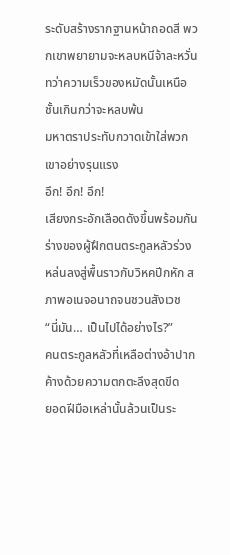ระดับสร้างรากฐานหน้าถอดสี พวกเขาพยายามจะหลบหนีจ้าละหวั่น ทว่าความเร็วของหมัดนั้นเหนือชั้นเกินกว่าจะหลบพ้น
มหาตราประทับกวาดเข้าใส่พวกเขาอย่างรุนแรง
อึก! อึก! อึก!
เสียงกระอักเลือดดังขึ้นพร้อมกัน ร่างของผู้ฝึกตนตระกูลหลัวร่วงหล่นลงสู่พื้นราวกับวิหคปีกหัก สภาพอเนจอนาถจนชวนสังเวช
“นี่มัน… เป็นไปได้อย่างไร?”
คนตระกูลหลัวที่เหลือต่างอ้าปากค้างด้วยความตกตะลึงสุดขีด
ยอดฝีมือเหล่านั้นล้วนเป็นระ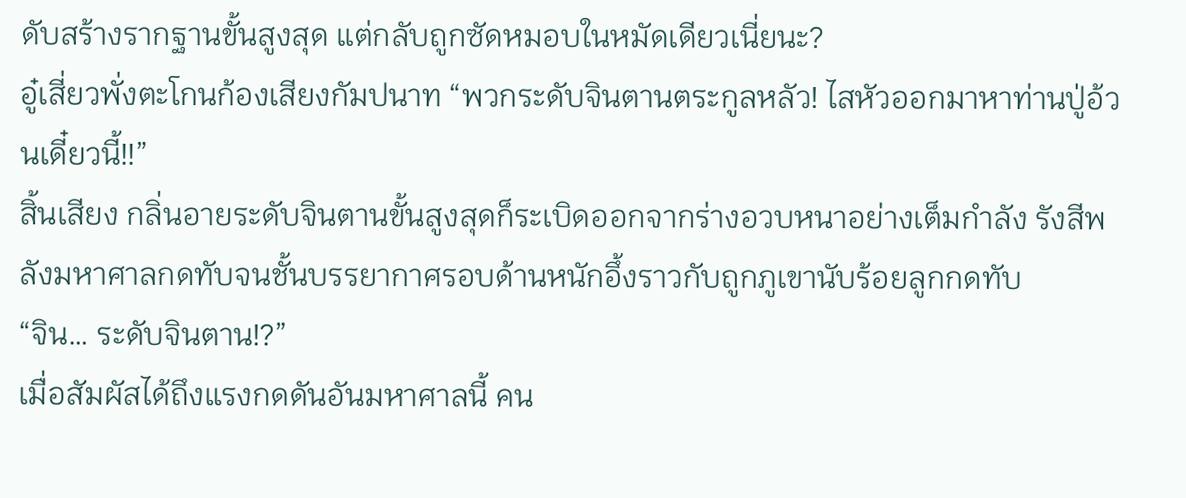ดับสร้างรากฐานขั้นสูงสุด แต่กลับถูกซัดหมอบในหมัดเดียวเนี่ยนะ?
อู๋เสี่ยวพั่งตะโกนก้องเสียงกัมปนาท “พวกระดับจินตานตระกูลหลัว! ไสหัวออกมาหาท่านปู่อ้วนเดี๋ยวนี้!!”
สิ้นเสียง กลิ่นอายระดับจินตานขั้นสูงสุดก็ระเบิดออกจากร่างอวบหนาอย่างเต็มกำลัง รังสีพลังมหาศาลกดทับจนชั้นบรรยากาศรอบด้านหนักอึ้งราวกับถูกภูเขานับร้อยลูกกดทับ
“จิน… ระดับจินตาน!?”
เมื่อสัมผัสได้ถึงแรงกดดันอันมหาศาลนี้ คน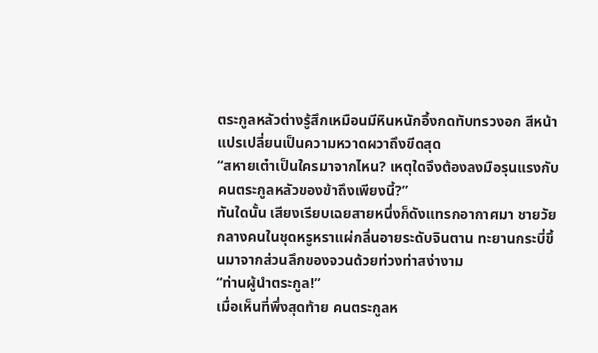ตระกูลหลัวต่างรู้สึกเหมือนมีหินหนักอึ้งกดทับทรวงอก สีหน้าแปรเปลี่ยนเป็นความหวาดผวาถึงขีดสุด
“สหายเต๋าเป็นใครมาจากไหน? เหตุใดจึงต้องลงมือรุนแรงกับคนตระกูลหลัวของข้าถึงเพียงนี้?”
ทันใดนั้น เสียงเรียบเฉยสายหนึ่งก็ดังแทรกอากาศมา ชายวัยกลางคนในชุดหรูหราแผ่กลิ่นอายระดับจินตาน ทะยานกระบี่ขึ้นมาจากส่วนลึกของจวนด้วยท่วงท่าสง่างาม
“ท่านผู้นำตระกูล!”
เมื่อเห็นที่พึ่งสุดท้าย คนตระกูลห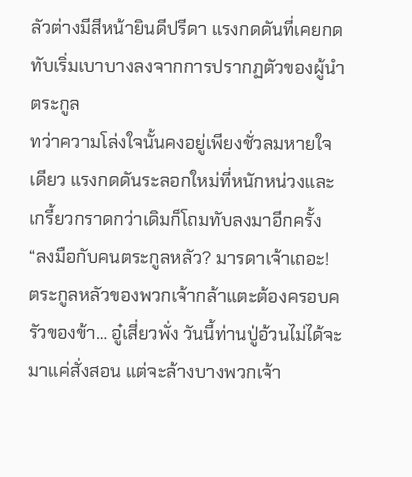ลัวต่างมีสีหน้ายินดีปรีดา แรงกดดันที่เคยกดทับเริ่มเบาบางลงจากการปรากฏตัวของผู้นำตระกูล
ทว่าความโล่งใจนั้นคงอยู่เพียงชั่วลมหายใจเดียว แรงกดดันระลอกใหม่ที่หนักหน่วงและเกรี้ยวกราดกว่าเดิมก็โถมทับลงมาอีกครั้ง
“ลงมือกับคนตระกูลหลัว? มารดาเจ้าเถอะ! ตระกูลหลัวของพวกเจ้ากล้าแตะต้องครอบครัวของข้า… อู๋เสี่ยวพั่ง วันนี้ท่านปู่อ้วนไม่ได้จะมาแค่สั่งสอน แต่จะล้างบางพวกเจ้า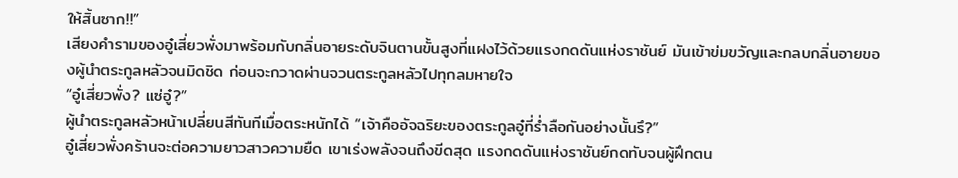ให้สิ้นซาก!!”
เสียงคำรามของอู๋เสี่ยวพั่งมาพร้อมกับกลิ่นอายระดับจินตานขั้นสูงที่แฝงไว้ด้วยแรงกดดันแห่งราชันย์ มันเข้าข่มขวัญและกลบกลิ่นอายของผู้นำตระกูลหลัวจนมิดชิด ก่อนจะกวาดผ่านจวนตระกูลหลัวไปทุกลมหายใจ
“อู๋เสี่ยวพั่ง? แซ่อู๋?”
ผู้นำตระกูลหลัวหน้าเปลี่ยนสีทันทีเมื่อตระหนักได้ “เจ้าคืออัจฉริยะของตระกูลอู๋ที่ร่ำลือกันอย่างนั้นรึ?”
อู๋เสี่ยวพั่งคร้านจะต่อความยาวสาวความยืด เขาเร่งพลังจนถึงขีดสุด แรงกดดันแห่งราชันย์กดทับจนผู้ฝึกตน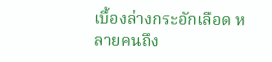เบื้องล่างกระอักเลือด หลายคนถึง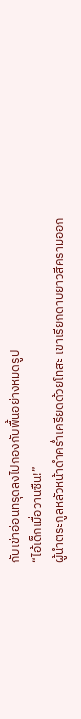กับเข่าอ่อนทรุดลงไปกองกับพื้นอย่างหมดรูป
“ไอ้เด็กเมื่อวานซืน!”
ผู้นำตระกูลหลัวหน้าดำคร่ำเครียดด้วยโทสะ เขาเรียกดาบยาวสีครามออก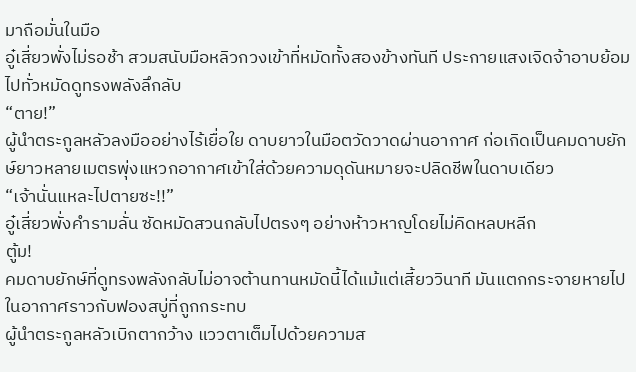มาถือมั่นในมือ
อู๋เสี่ยวพั่งไม่รอช้า สวมสนับมือหลิวกวงเข้าที่หมัดทั้งสองข้างทันที ประกายแสงเจิดจ้าอาบย้อมไปทั่วหมัดดูทรงพลังลึกลับ
“ตาย!”
ผู้นำตระกูลหลัวลงมืออย่างไร้เยื่อใย ดาบยาวในมือตวัดวาดผ่านอากาศ ก่อเกิดเป็นคมดาบยักษ์ยาวหลายเมตรพุ่งแหวกอากาศเข้าใส่ด้วยความดุดันหมายจะปลิดชีพในดาบเดียว
“เจ้านั่นแหละไปตายซะ!!”
อู๋เสี่ยวพั่งคำรามลั่น ซัดหมัดสวนกลับไปตรงๆ อย่างห้าวหาญโดยไม่คิดหลบหลีก
ตู้ม!
คมดาบยักษ์ที่ดูทรงพลังกลับไม่อาจต้านทานหมัดนี้ได้แม้แต่เสี้ยววินาที มันแตกกระจายหายไปในอากาศราวกับฟองสบู่ที่ถูกกระทบ
ผู้นำตระกูลหลัวเบิกตากว้าง แววตาเต็มไปด้วยความส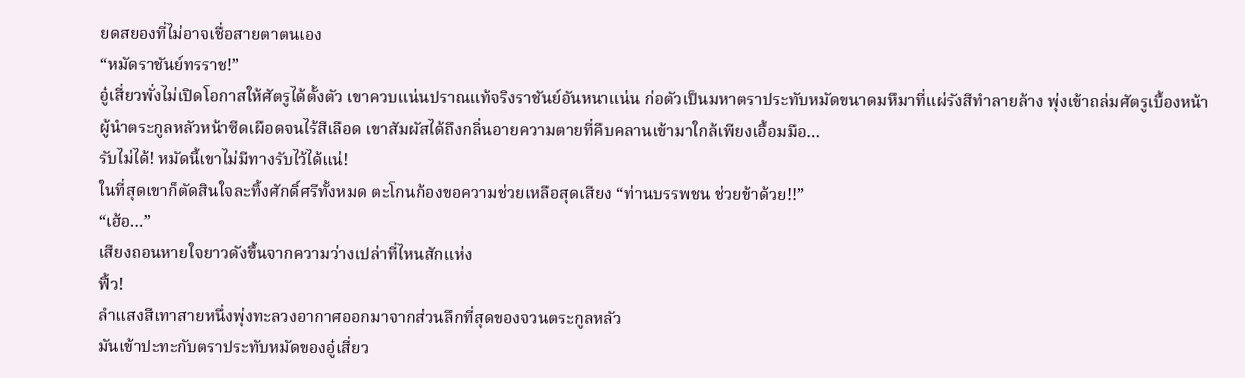ยดสยองที่ไม่อาจเชื่อสายตาตนเอง
“หมัดราชันย์ทรราช!”
อู๋เสี่ยวพั่งไม่เปิดโอกาสให้ศัตรูได้ตั้งตัว เขาควบแน่นปราณแท้จริงราชันย์อันหนาแน่น ก่อตัวเป็นมหาตราประทับหมัดขนาดมหึมาที่แผ่รังสีทำลายล้าง พุ่งเข้าถล่มศัตรูเบื้องหน้า
ผู้นำตระกูลหลัวหน้าซีดเผือดจนไร้สีเลือด เขาสัมผัสได้ถึงกลิ่นอายความตายที่คืบคลานเข้ามาใกล้เพียงเอื้อมมือ…
รับไม่ได้! หมัดนี้เขาไม่มีทางรับไว้ได้แน่!
ในที่สุดเขาก็ตัดสินใจละทิ้งศักดิ์ศรีทั้งหมด ตะโกนก้องขอความช่วยเหลือสุดเสียง “ท่านบรรพชน ช่วยข้าด้วย!!”
“เฮ้อ…”
เสียงถอนหายใจยาวดังขึ้นจากความว่างเปล่าที่ไหนสักแห่ง
ฟิ้ว!
ลำแสงสีเทาสายหนึ่งพุ่งทะลวงอากาศออกมาจากส่วนลึกที่สุดของจวนตระกูลหลัว
มันเข้าปะทะกับตราประทับหมัดของอู๋เสี่ยว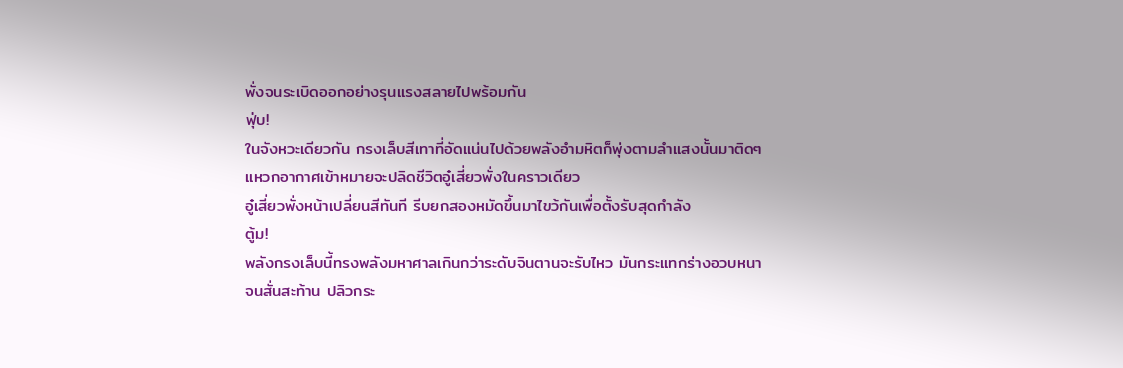พั่งจนระเบิดออกอย่างรุนแรงสลายไปพร้อมกัน
ฟุ่บ!
ในจังหวะเดียวกัน กรงเล็บสีเทาที่อัดแน่นไปด้วยพลังอำมหิตก็พุ่งตามลำแสงนั้นมาติดๆ แหวกอากาศเข้าหมายจะปลิดชีวิตอู๋เสี่ยวพั่งในคราวเดียว
อู๋เสี่ยวพั่งหน้าเปลี่ยนสีทันที รีบยกสองหมัดขึ้นมาไขว้กันเพื่อตั้งรับสุดกำลัง
ตู้ม!
พลังกรงเล็บนี้ทรงพลังมหาศาลเกินกว่าระดับจินตานจะรับไหว มันกระแทกร่างอวบหนาจนสั่นสะท้าน ปลิวกระ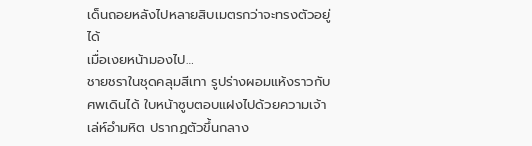เด็นถอยหลังไปหลายสิบเมตรกว่าจะทรงตัวอยู่ได้
เมื่อเงยหน้ามองไป…
ชายชราในชุดคลุมสีเทา รูปร่างผอมแห้งราวกับศพเดินได้ ใบหน้าซูบตอบแฝงไปด้วยความเจ้าเล่ห์อำมหิต ปรากฏตัวขึ้นกลาง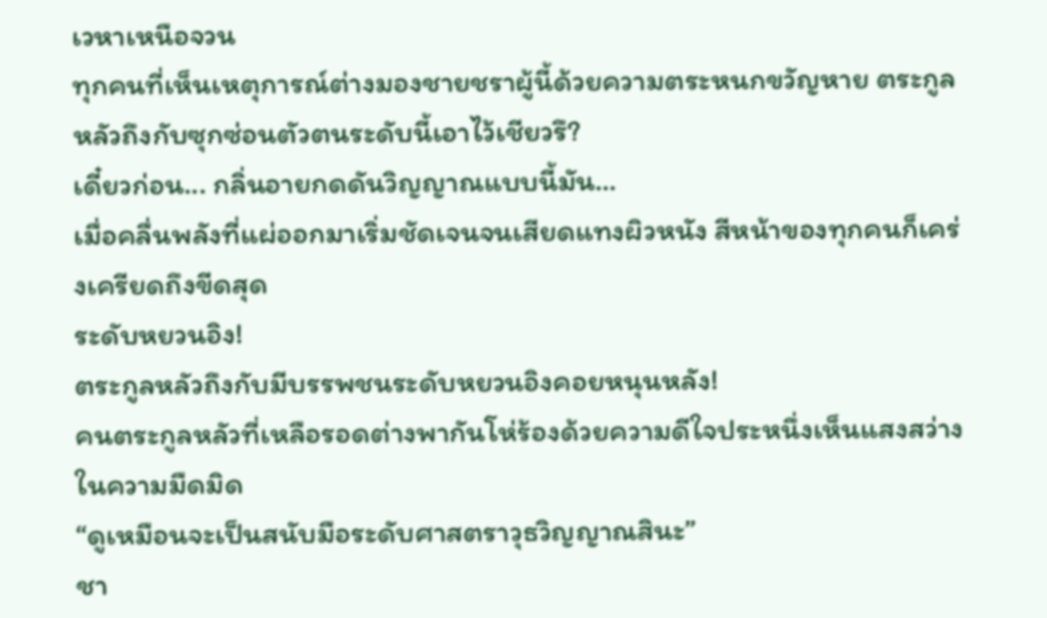เวหาเหนือจวน
ทุกคนที่เห็นเหตุการณ์ต่างมองชายชราผู้นี้ด้วยความตระหนกขวัญหาย ตระกูลหลัวถึงกับซุกซ่อนตัวตนระดับนี้เอาไว้เชียวรึ?
เดี๋ยวก่อน... กลิ่นอายกดดันวิญญาณแบบนี้มัน…
เมื่อคลื่นพลังที่แผ่ออกมาเริ่มชัดเจนจนเสียดแทงผิวหนัง สีหน้าของทุกคนก็เคร่งเครียดถึงขีดสุด
ระดับหยวนอิง!
ตระกูลหลัวถึงกับมีบรรพชนระดับหยวนอิงคอยหนุนหลัง!
คนตระกูลหลัวที่เหลือรอดต่างพากันโห่ร้องด้วยความดีใจประหนึ่งเห็นแสงสว่างในความมืดมิด
“ดูเหมือนจะเป็นสนับมือระดับศาสตราวุธวิญญาณสินะ”
ชา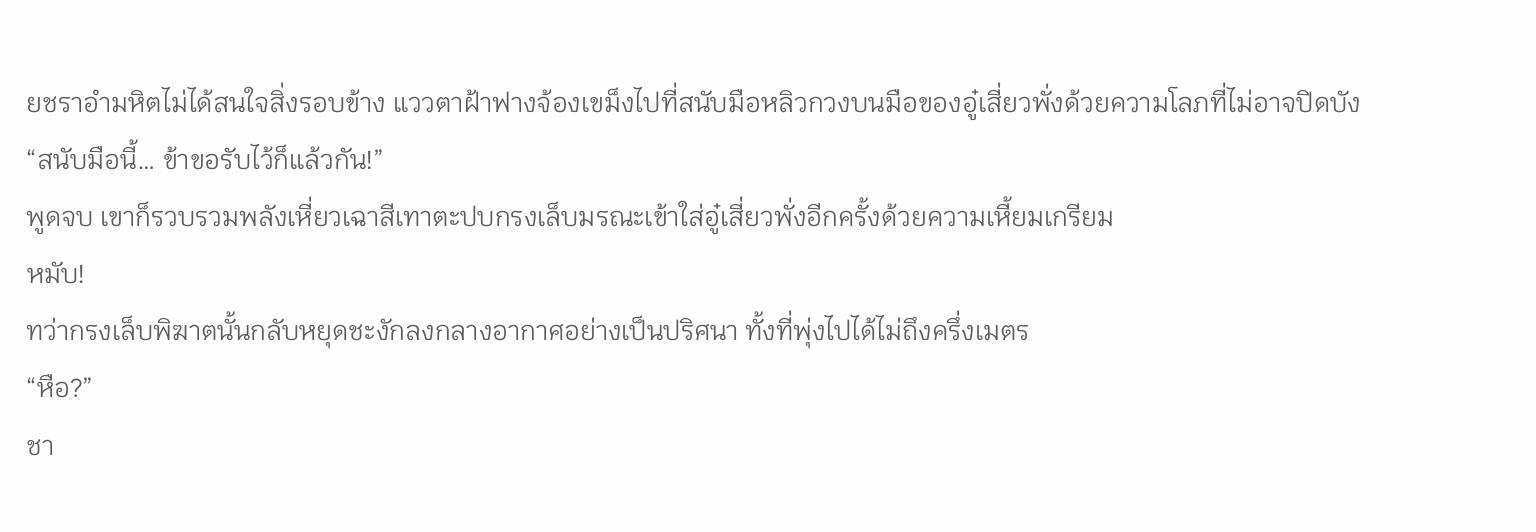ยชราอำมหิตไม่ได้สนใจสิ่งรอบข้าง แววตาฝ้าฟางจ้องเขม็งไปที่สนับมือหลิวกวงบนมือของอู๋เสี่ยวพั่งด้วยความโลภที่ไม่อาจปิดบัง
“สนับมือนี้… ข้าขอรับไว้ก็แล้วกัน!”
พูดจบ เขาก็รวบรวมพลังเหี่ยวเฉาสีเทาตะปบกรงเล็บมรณะเข้าใส่อู๋เสี่ยวพั่งอีกครั้งด้วยความเหี้ยมเกรียม
หมับ!
ทว่ากรงเล็บพิฆาตนั้นกลับหยุดชะงักลงกลางอากาศอย่างเป็นปริศนา ทั้งที่พุ่งไปได้ไม่ถึงครึ่งเมตร
“หือ?”
ชา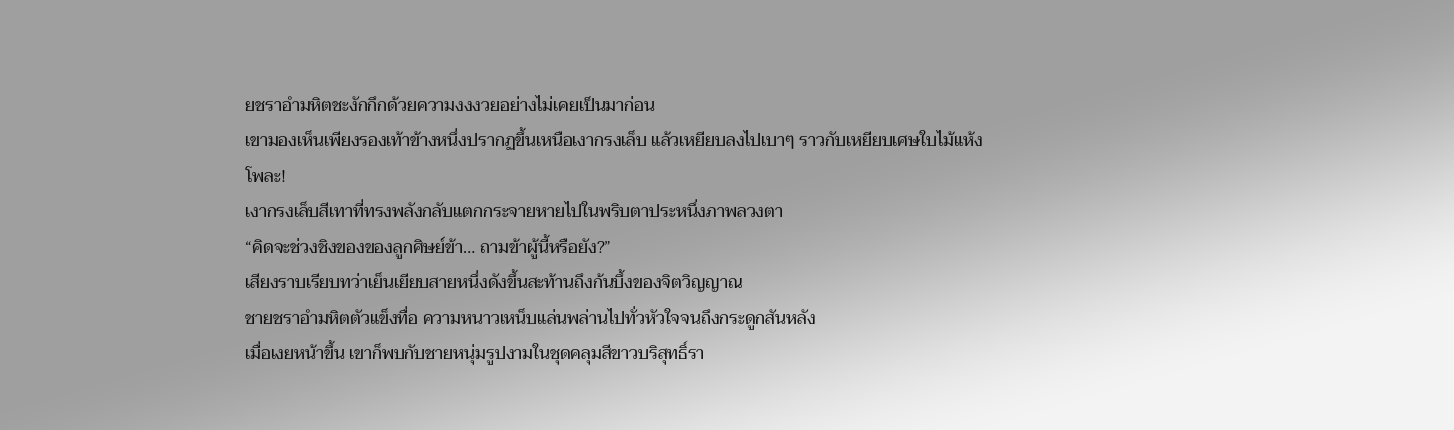ยชราอำมหิตชะงักกึกด้วยความงงงวยอย่างไม่เคยเป็นมาก่อน
เขามองเห็นเพียงรองเท้าข้างหนึ่งปรากฏขึ้นเหนือเงากรงเล็บ แล้วเหยียบลงไปเบาๆ ราวกับเหยียบเศษใบไม้แห้ง
โพละ!
เงากรงเล็บสีเทาที่ทรงพลังกลับแตกกระจายหายไปในพริบตาประหนึ่งภาพลวงตา
“คิดจะช่วงชิงของของลูกศิษย์ข้า… ถามข้าผู้นี้หรือยัง?”
เสียงราบเรียบทว่าเย็นเยียบสายหนึ่งดังขึ้นสะท้านถึงก้นบึ้งของจิตวิญญาณ
ชายชราอำมหิตตัวแข็งทื่อ ความหนาวเหน็บแล่นพล่านไปทั่วหัวใจจนถึงกระดูกสันหลัง
เมื่อเงยหน้าขึ้น เขาก็พบกับชายหนุ่มรูปงามในชุดคลุมสีขาวบริสุทธิ์รา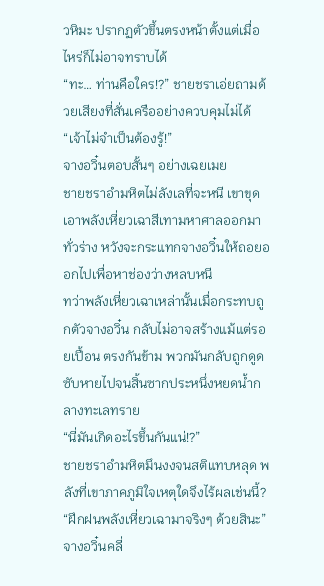วหิมะ ปรากฏตัวขึ้นตรงหน้าตั้งแต่เมื่อไหร่ก็ไม่อาจทราบได้
“ทะ… ท่านคือใคร!?” ชายชราเอ่ยถามด้วยเสียงที่สั่นเครืออย่างควบคุมไม่ได้
“เจ้าไม่จำเป็นต้องรู้!”
จางอวิ๋นตอบสั้นๆ อย่างเฉยเมย
ชายชราอำมหิตไม่ลังเลที่จะหนี เขาขุดเอาพลังเหี่ยวเฉาสีเทามหาศาลออกมาทั่วร่าง หวังจะกระแทกจางอวิ๋นให้ถอยออกไปเพื่อหาช่องว่างหลบหนี
ทว่าพลังเหี่ยวเฉาเหล่านั้นเมื่อกระทบถูกตัวจางอวิ๋น กลับไม่อาจสร้างแม้แต่รอยเปื้อน ตรงกันข้าม พวกมันกลับถูกดูดซับหายไปจนสิ้นซากประหนึ่งหยดน้ำกลางทะเลทราย
“นี่มันเกิดอะไรขึ้นกันแน่!?”
ชายชราอำมหิตมึนงงจนสติแทบหลุด พลังที่เขาภาคภูมิใจเหตุใดจึงไร้ผลเช่นนี้?
“ฝึกฝนพลังเหี่ยวเฉามาจริงๆ ด้วยสินะ”
จางอวิ๋นคลี่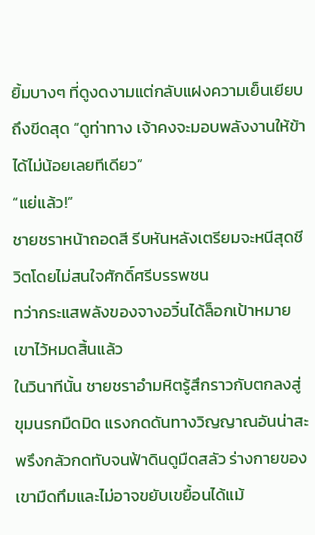ยิ้มบางๆ ที่ดูงดงามแต่กลับแฝงความเย็นเยียบถึงขีดสุด “ดูท่าทาง เจ้าคงจะมอบพลังงานให้ข้าได้ไม่น้อยเลยทีเดียว”
“แย่แล้ว!”
ชายชราหน้าถอดสี รีบหันหลังเตรียมจะหนีสุดชีวิตโดยไม่สนใจศักดิ์ศรีบรรพชน
ทว่ากระแสพลังของจางอวิ๋นได้ล็อกเป้าหมายเขาไว้หมดสิ้นแล้ว
ในวินาทีนั้น ชายชราอำมหิตรู้สึกราวกับตกลงสู่ขุมนรกมืดมิด แรงกดดันทางวิญญาณอันน่าสะพรึงกลัวกดทับจนฟ้าดินดูมืดสลัว ร่างกายของเขามืดทึมและไม่อาจขยับเขยื้อนได้แม้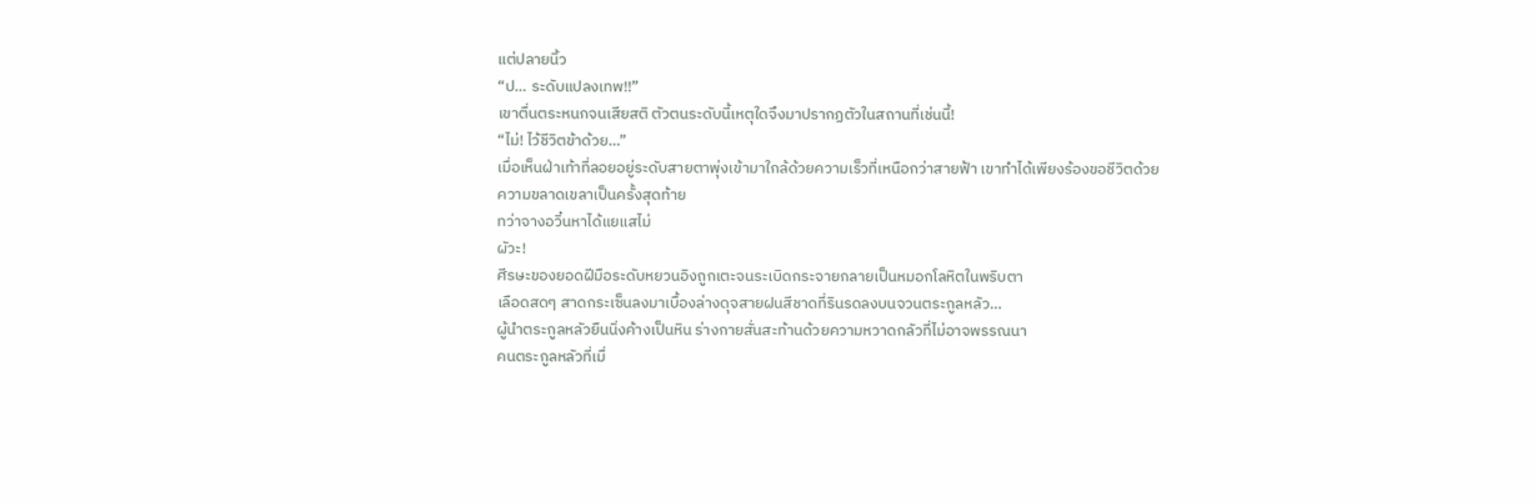แต่ปลายนิ้ว
“ป… ระดับแปลงเทพ!!”
เขาตื่นตระหนกจนเสียสติ ตัวตนระดับนี้เหตุใดจึงมาปรากฏตัวในสถานที่เช่นนี้!
“ไม่! ไว้ชีวิตข้าด้วย…”
เมื่อเห็นฝ่าเท้าที่ลอยอยู่ระดับสายตาพุ่งเข้ามาใกล้ด้วยความเร็วที่เหนือกว่าสายฟ้า เขาทำได้เพียงร้องขอชีวิตด้วยความขลาดเขลาเป็นครั้งสุดท้าย
ทว่าจางอวิ๋นหาได้แยแสไม่
ผัวะ!
ศีรษะของยอดฝีมือระดับหยวนอิงถูกเตะจนระเบิดกระจายกลายเป็นหมอกโลหิตในพริบตา
เลือดสดๆ สาดกระเซ็นลงมาเบื้องล่างดุจสายฝนสีชาดที่รินรดลงบนจวนตระกูลหลัว…
ผู้นำตระกูลหลัวยืนนิ่งค้างเป็นหิน ร่างกายสั่นสะท้านด้วยความหวาดกลัวที่ไม่อาจพรรณนา
คนตระกูลหลัวที่เมื่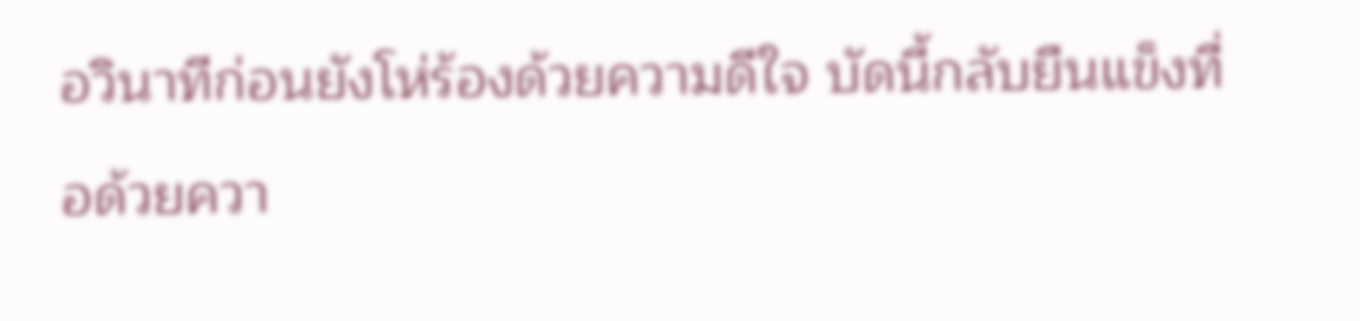อวินาทีก่อนยังโห่ร้องด้วยความดีใจ บัดนี้กลับยืนแข็งทื่อด้วยควา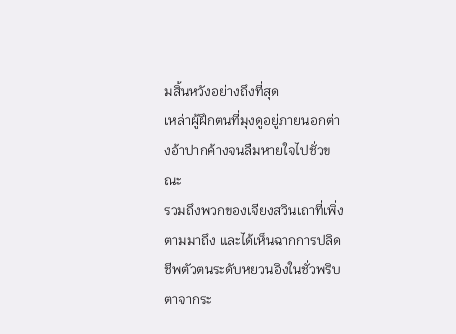มสิ้นหวังอย่างถึงที่สุด
เหล่าผู้ฝึกตนที่มุงดูอยู่ภายนอกต่างอ้าปากค้างจนลืมหายใจไปชั่วขณะ
รวมถึงพวกของเจียงสวินเถาที่เพิ่งตามมาถึง และได้เห็นฉากการปลิดชีพตัวตนระดับหยวนอิงในชั่วพริบตาจากระ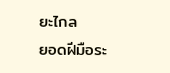ยะไกล
ยอดฝีมือระ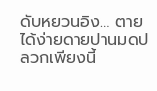ดับหยวนอิง… ตายได้ง่ายดายปานมดปลวกเพียงนี้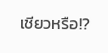เชียวหรือ!?